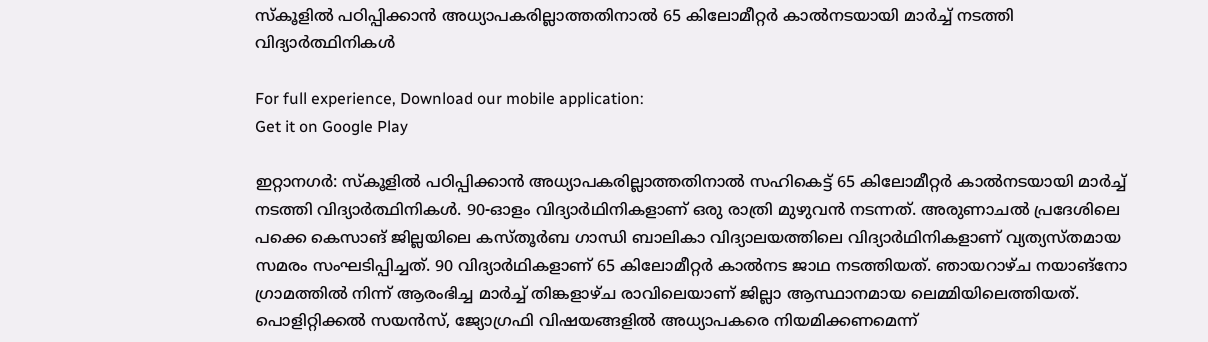സ്കൂളിൽ പഠിപ്പിക്കാൻ അധ്യാപകരില്ലാത്തതിനാൽ 65 കിലോമീറ്റർ കാൽനടയായി മാർച്ച് നടത്തി വിദ്യാർത്ഥിനികൾ

For full experience, Download our mobile application:
Get it on Google Play

ഇറ്റാനഗർ: സ്കൂളിൽ പഠിപ്പിക്കാൻ അധ്യാപകരില്ലാത്തതിനാൽ സഹികെട്ട് 65 കിലോമീറ്റർ കാൽനടയായി മാർച്ച് നടത്തി വിദ്യാർത്ഥിനികൾ. 90-ഓളം വിദ്യാർഥിനികളാണ് ഒരു രാത്രി മുഴുവൻ നടന്നത്. അരുണാചൽ പ്രദേശിലെ പക്കെ കെസാങ് ജില്ലയിലെ കസ്തൂർബ ഗാന്ധി ബാലികാ വിദ്യാലയത്തിലെ വിദ്യാർഥിനികളാണ് വ്യത്യസ്തമായ സമരം സംഘടിപ്പിച്ചത്. 90 വിദ്യാർഥികളാണ് 65 കിലോമീറ്റർ കാൽനട ജാഥ നടത്തിയത്. ഞായറാഴ്ച നയാങ്നോ ഗ്രാമത്തിൽ നിന്ന് ആരംഭിച്ച മാർച്ച് തിങ്കളാഴ്ച രാവിലെയാണ് ജില്ലാ ആസ്ഥാനമായ ലെമ്മിയിലെത്തിയത്. പൊളിറ്റിക്കൽ സയൻസ്, ജ്യോഗ്രഫി വിഷയങ്ങളിൽ അധ്യാപകരെ നിയമിക്കണമെന്ന്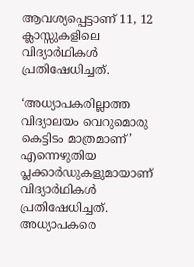ആവശ്യപ്പെട്ടാണ് 11, 12 ക്ലാസ്സുകളിലെ വിദ്യാർഥികൾ പ്രതിഷേധിച്ചത്.

‘അധ്യാപകരില്ലാത്ത വിദ്യാലയം വെറുമൊരു കെട്ടിടം മാത്രമാണ്’ എന്നെഴുതിയ പ്ലക്കാർഡുകളുമായാണ് വിദ്യാർഥികൾ പ്രതിഷേധിച്ചത്. അധ്യാപകരെ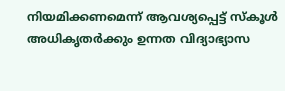നിയമിക്കണമെന്ന് ആവശ്യപ്പെട്ട് സ്കൂൾ അധികൃതർക്കും ഉന്നത വിദ്യാഭ്യാസ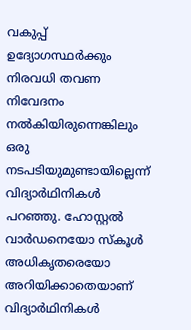വകുപ്പ് ഉദ്യോഗസ്ഥർക്കും നിരവധി തവണ നിവേദനം നൽകിയിരുന്നെങ്കിലും ഒരു നടപടിയുമുണ്ടായില്ലെന്ന് വിദ്യാർഥിനികൾ പറഞ്ഞു. ഹോസ്റ്റൽ വാർഡനെയോ സ്കൂൾ അധികൃതരെയോ അറിയിക്കാതെയാണ് വിദ്യാർഥിനികൾ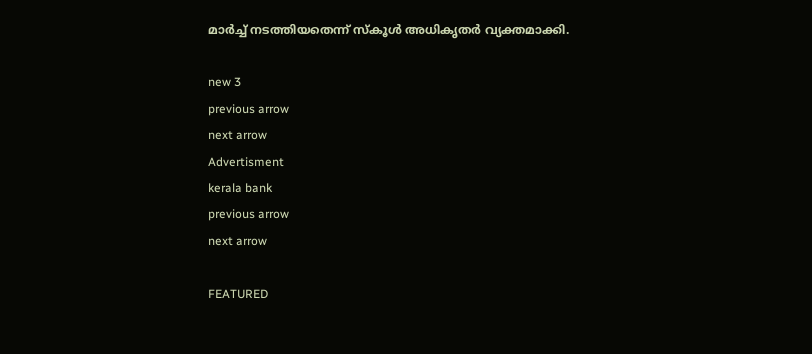മാർച്ച് നടത്തിയതെന്ന് സ്കൂൾ അധികൃതർ വ്യക്തമാക്കി.

new 3
previous arrow
next arrow
Advertisment
kerala bank
previous arrow
next arrow

FEATURED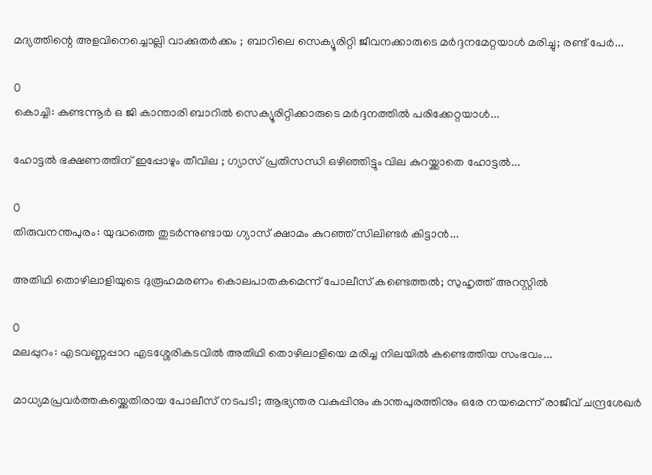മദ്യത്തിന്റെ അളവിനെച്ചൊല്ലി വാക്കുതർക്കം ; ബാറിലെ സെക്യൂരിറ്റി ജീവനക്കാരുടെ മർദ്ദനമേറ്റയാൾ മരിച്ചു; രണ്ട് പേർ...

0
കൊച്ചി: കുണ്ടന്നൂര്‍ ഒ ജി കാന്താരി ബാറില്‍ സെക്യൂരിറ്റിക്കാരുടെ മര്‍ദ്ദനത്തില്‍ പരിക്കേറ്റയാള്‍...

ഹോട്ടൽ ഭക്ഷണത്തിന് ഇപ്പോഴും തീവില ; ഗ്യാസ് പ്രതിസന്ധി ഒഴിഞ്ഞിട്ടും വില കുറയ്ക്കാതെ ഹോട്ടൽ...

0
തിരുവനന്തപുരം: യുദ്ധത്തെ തുടർന്നുണ്ടായ ഗ്യാസ് ക്ഷാമം കുറഞ്ഞ് സിലിണ്ടർ കിട്ടാൻ...

അതിഥി തൊഴിലാളിയുടെ ദുരൂഹമരണം കൊലപാതകമെന്ന് പോലീസ് കണ്ടെത്തൽ; സുഹൃത്ത് അറസ്റ്റിൽ

0
മലപ്പുറം: എടവണ്ണപ്പാറ എടശ്ശേരികടവിൽ അതിഥി തൊഴിലാളിയെ മരിച്ച നിലയിൽ കണ്ടെത്തിയ സംഭവം...

മാധ്യമപ്രവർത്തകയ്ക്കെതിരായ പോലീസ് നടപടി; ആഭ്യന്തര വകുപ്പിനും കാന്തപുരത്തിനും ഒരേ നയമെന്ന് രാജീവ് ചന്ദ്രശേഖർ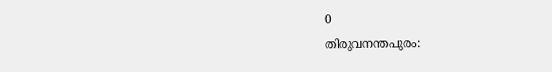0
തിരുവനന്തപുരം: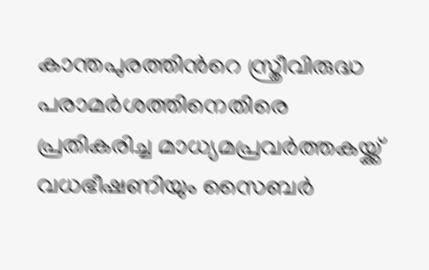കാന്തപുരത്തിന്‍റെ സ്ത്രീവിരുദ്ധ പരാമർശത്തിനെതിരെ പ്രതികരിച്ച മാധ്യമപ്രവർത്തകയ്ക്ക് വധഭീഷണിയും സൈബർ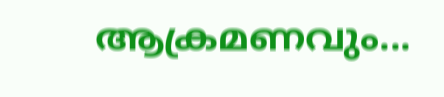ആക്രമണവും...